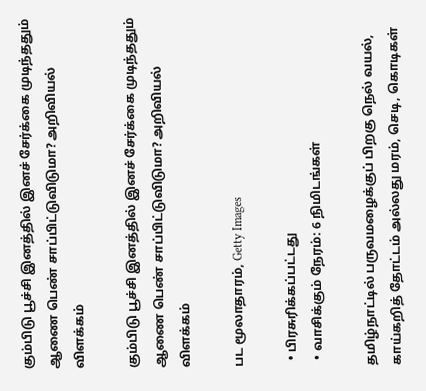கும்பிடு பூச்சி இனத்தில் இனச் சேர்க்கை முடிந்ததும் ஆணை பெண் சாப்பிட்டுவிடுமா? அறிவியல் விளக்கம்

கும்பிடு பூச்சி இனத்தில் இனச் சேர்க்கை முடிந்ததும் ஆணை பெண் சாப்பிட்டுவிடுமா? அறிவியல் விளக்கம்

பட மூலாதாரம், Getty Images

  • பிரசுரிக்கப்பட்டது
  • வாசிக்கும் நேரம்: 6 நிமிடங்கள்

தமிழ்நாட்டில் பருவமழைக்குப் பிறகு நெல் வயல், காய்கறித் தோட்டம் அல்லது மரம், செடி, கொடிகள்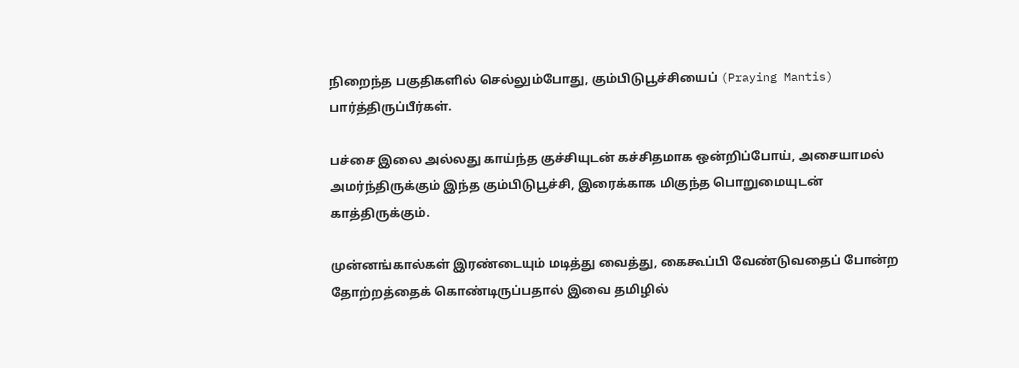நிறைந்த பகுதிகளில் செல்லும்போது, கும்பிடுபூச்சியைப் (Praying Mantis) பார்த்திருப்பீர்கள்.

பச்சை இலை அல்லது காய்ந்த குச்சியுடன் கச்சிதமாக ஒன்றிப்போய், அசையாமல் அமர்ந்திருக்கும் இந்த கும்பிடுபூச்சி, இரைக்காக மிகுந்த பொறுமையுடன் காத்திருக்கும்.

முன்னங்கால்கள் இரண்டையும் மடித்து வைத்து, கைகூப்பி வேண்டுவதைப் போன்ற தோற்றத்தைக் கொண்டிருப்பதால் இவை தமிழில்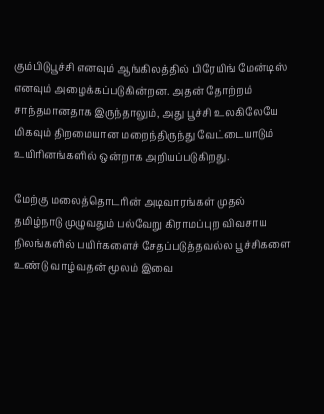கும்பிடுபூச்சி எனவும் ஆங்கிலத்தில் பிரேயிங் மேன்டிஸ் எனவும் அழைக்கப்படுகின்றன. அதன் தோற்றம் சாந்தமானதாக இருந்தாலும், அது பூச்சி உலகிலேயே மிகவும் திறமையான மறைந்திருந்து வேட்டையாடும் உயிரினங்களில் ஒன்றாக அறியப்படுகிறது.

மேற்கு மலைத்தொடரின் அடிவாரங்கள் முதல் தமிழ்நாடு முழுவதும் பல்வேறு கிராமப்புற விவசாய நிலங்களில் பயிர்களைச் சேதப்படுத்தவல்ல பூச்சிகளை உண்டு வாழ்வதன் மூலம் இவை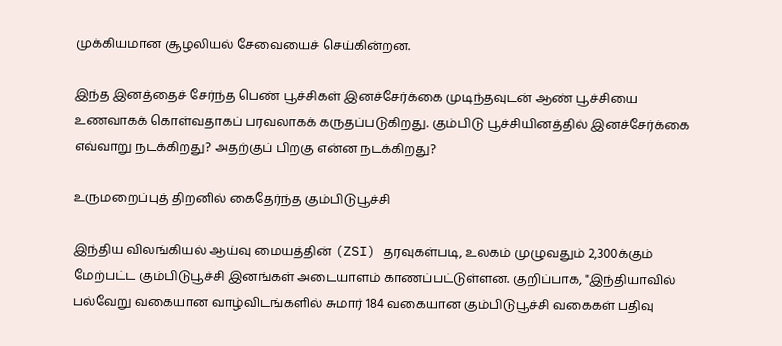முக்கியமான சூழலியல் சேவையைச் செய்கின்றன.

இந்த இனத்தைச் சேர்ந்த பெண் பூச்சிகள் இனச்சேர்க்கை முடிந்தவுடன் ஆண் பூச்சியை உணவாகக் கொள்வதாகப் பரவலாகக் கருதப்படுகிறது. கும்பிடு பூச்சியினத்தில் இனச்சேர்க்கை எவ்வாறு நடக்கிறது? அதற்குப் பிறகு என்ன நடக்கிறது?

உருமறைப்புத் திறனில் கைதேர்ந்த கும்பிடுபூச்சி

இந்திய விலங்கியல் ஆய்வு மையத்தின் (ZSI) தரவுகள்படி, உலகம் முழுவதும் 2,300க்கும் மேற்பட்ட கும்பிடுபூச்சி இனங்கள் அடையாளம் காணப்பட்டுள்ளன. குறிப்பாக, "இந்தியாவில் பல்வேறு வகையான வாழ்விடங்களில் சுமார் 184 வகையான கும்பிடுபூச்சி வகைகள் பதிவு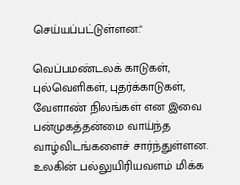செய்யப்பட்டுள்ளன."

வெப்பமண்டலக் காடுகள், புல்வெளிகள், புதர்க்காடுகள், வேளாண் நிலங்கள் என இவை பன்முகத்தன்மை வாய்ந்த வாழ்விடங்களைச் சார்ந்துள்ளன. உலகின் பல்லுயிரியவளம் மிக்க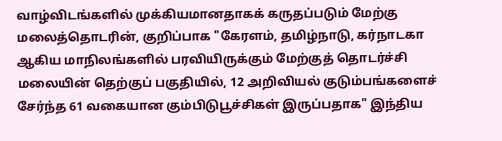வாழ்விடங்களில் முக்கியமானதாகக் கருதப்படும் மேற்கு மலைத்தொடரின், குறிப்பாக "கேரளம், தமிழ்நாடு, கர்நாடகா ஆகிய மாநிலங்களில் பரவியிருக்கும் மேற்குத் தொடர்ச்சி மலையின் தெற்குப் பகுதியில், 12 அறிவியல் குடும்பங்களைச் சேர்ந்த 61 வகையான கும்பிடுபூச்சிகள் இருப்பதாக" இந்திய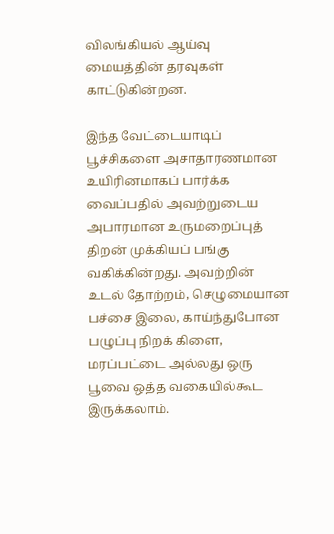விலங்கியல் ஆய்வு மையத்தின் தரவுகள் காட்டுகின்றன.

இந்த வேட்டையாடிப் பூச்சிகளை அசாதாரணமான உயிரினமாகப் பார்க்க வைப்பதில் அவற்றுடைய அபாரமான உருமறைப்புத் திறன் முக்கியப் பங்கு வகிக்கின்றது. அவற்றின் உடல் தோற்றம், செழுமையான பச்சை இலை, காய்ந்துபோன பழுப்பு நிறக் கிளை, மரப்பட்டை அல்லது ஒரு பூவை ஒத்த வகையில்கூட இருக்கலாம்.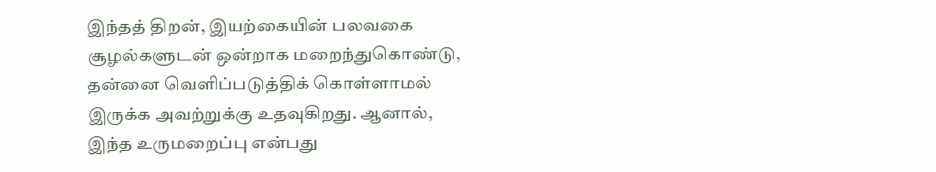இந்தத் திறன், இயற்கையின் பலவகை சூழல்களுடன் ஒன்றாக மறைந்துகொண்டு, தன்னை வெளிப்படுத்திக் கொள்ளாமல் இருக்க அவற்றுக்கு உதவுகிறது. ஆனால், இந்த உருமறைப்பு என்பது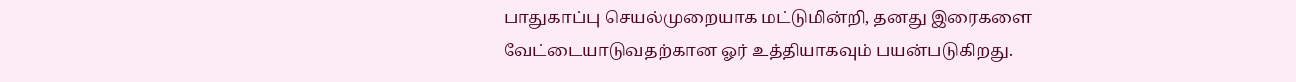பாதுகாப்பு செயல்முறையாக மட்டுமின்றி, தனது இரைகளை வேட்டையாடுவதற்கான ஓர் உத்தியாகவும் பயன்படுகிறது.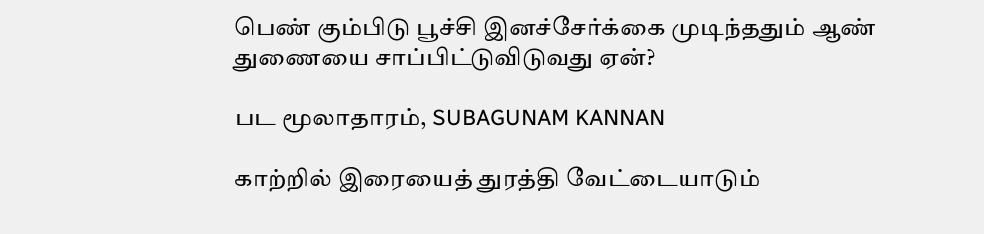பெண் கும்பிடு பூச்சி இனச்சேர்க்கை முடிந்ததும் ஆண் துணையை சாப்பிட்டுவிடுவது ஏன்?

பட மூலாதாரம், SUBAGUNAM KANNAN

காற்றில் இரையைத் துரத்தி வேட்டையாடும்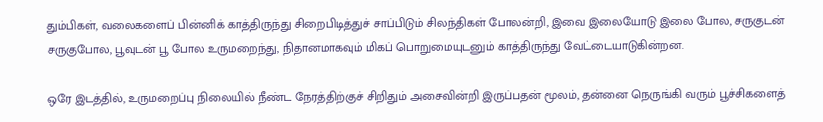தும்பிகள், வலைகளைப் பின்னிக் காத்திருந்து சிறைபிடித்துச் சாப்பிடும் சிலந்திகள் போலன்றி, இவை இலையோடு இலை போல, சருகுடன் சருகுபோல, பூவுடன் பூ போல உருமறைந்து, நிதானமாகவும் மிகப் பொறுமையுடனும் காத்திருந்து வேட்டையாடுகின்றன.

ஒரே இடத்தில், உருமறைப்பு நிலையில் நீண்ட நேரத்திற்குச் சிறிதும் அசைவின்றி இருப்பதன் மூலம், தன்னை நெருங்கி வரும் பூச்சிகளைத்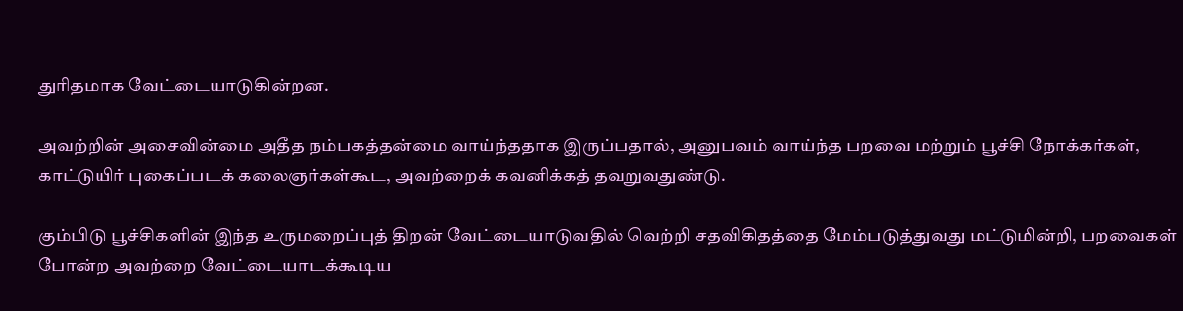துரிதமாக வேட்டையாடுகின்றன.

அவற்றின் அசைவின்மை அதீத நம்பகத்தன்மை வாய்ந்ததாக இருப்பதால், அனுபவம் வாய்ந்த பறவை மற்றும் பூச்சி நோக்கர்கள், காட்டுயிர் புகைப்படக் கலைஞர்கள்கூட, அவற்றைக் கவனிக்கத் தவறுவதுண்டு.

கும்பிடு பூச்சிகளின் இந்த உருமறைப்புத் திறன் வேட்டையாடுவதில் வெற்றி சதவிகிதத்தை மேம்படுத்துவது மட்டுமின்றி, பறவைகள் போன்ற அவற்றை வேட்டையாடக்கூடிய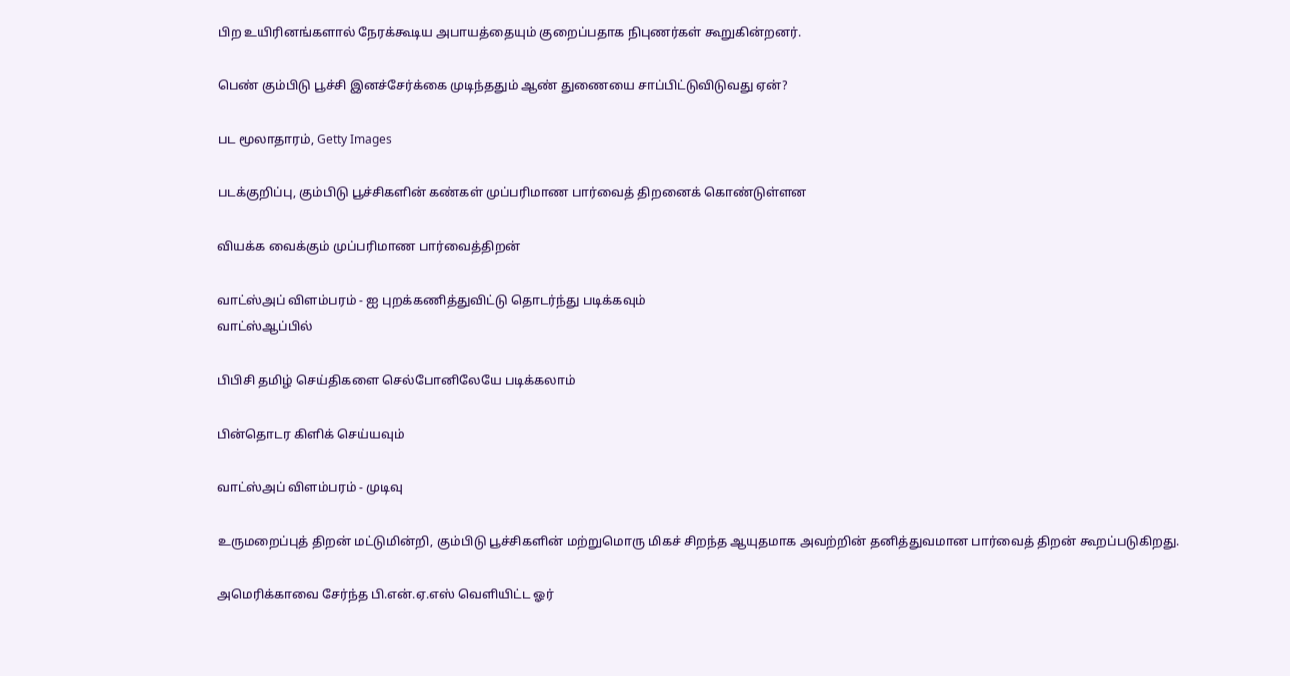பிற உயிரினங்களால் நேரக்கூடிய அபாயத்தையும் குறைப்பதாக நிபுணர்கள் கூறுகின்றனர்.

பெண் கும்பிடு பூச்சி இனச்சேர்க்கை முடிந்ததும் ஆண் துணையை சாப்பிட்டுவிடுவது ஏன்?

பட மூலாதாரம், Getty Images

படக்குறிப்பு, கும்பிடு பூச்சிகளின் கண்கள் முப்பரிமாண பார்வைத் திறனைக் கொண்டுள்ளன

வியக்க வைக்கும் முப்பரிமாண பார்வைத்திறன்

வாட்ஸ்அப் விளம்பரம் - ஐ புறக்கணித்துவிட்டு தொடர்ந்து படிக்கவும்
வாட்ஸ்ஆப்பில்

பிபிசி தமிழ் செய்திகளை செல்போனிலேயே படிக்கலாம்

பின்தொடர கிளிக் செய்யவும்

வாட்ஸ்அப் விளம்பரம் - முடிவு

உருமறைப்புத் திறன் மட்டுமின்றி, கும்பிடு பூச்சிகளின் மற்றுமொரு மிகச் சிறந்த ஆயுதமாக அவற்றின் தனித்துவமான பார்வைத் திறன் கூறப்படுகிறது.

அமெரிக்காவை சேர்ந்த பி.என்.ஏ.எஸ் வெளியிட்ட ஓர்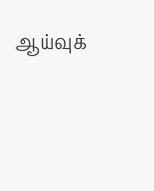ஆய்வுக்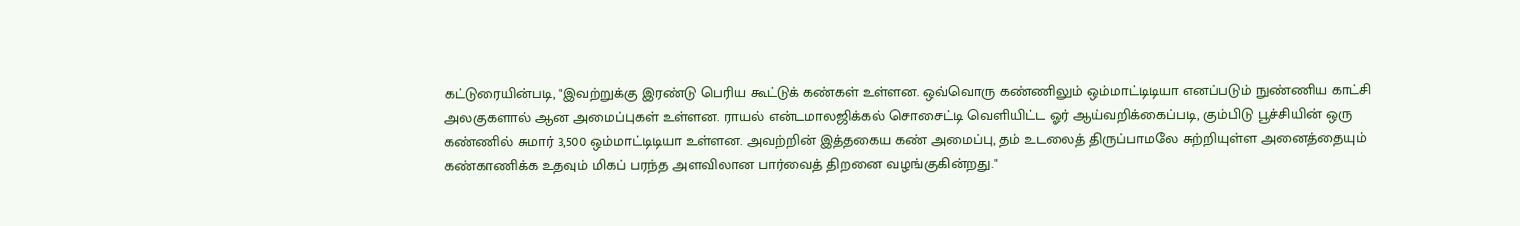கட்டுரையின்படி, "இவற்றுக்கு இரண்டு பெரிய கூட்டுக் கண்கள் உள்ளன. ஒவ்வொரு கண்ணிலும் ஒம்மாட்டிடியா எனப்படும் நுண்ணிய காட்சி அலகுகளால் ஆன அமைப்புகள் உள்ளன. ராயல் என்டமாலஜிக்கல் சொசைட்டி வெளியிட்ட ஓர் ஆய்வறிக்கைப்படி, கும்பிடு பூச்சியின் ஒரு கண்ணில் சுமார் 3,500 ஒம்மாட்டிடியா உள்ளன. அவற்றின் இத்தகைய கண் அமைப்பு, தம் உடலைத் திருப்பாமலே சுற்றியுள்ள அனைத்தையும் கண்காணிக்க உதவும் மிகப் பரந்த அளவிலான பார்வைத் திறனை வழங்குகின்றது."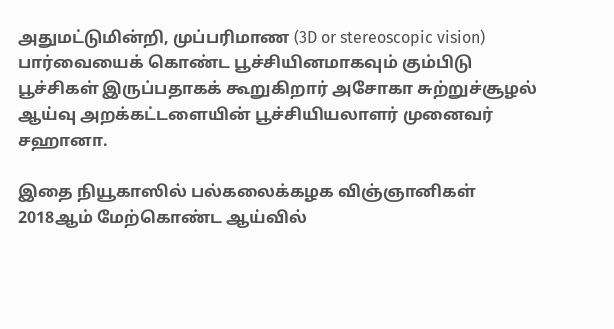அதுமட்டுமின்றி, முப்பரிமாண (3D or stereoscopic vision) பார்வையைக் கொண்ட பூச்சியினமாகவும் கும்பிடு பூச்சிகள் இருப்பதாகக் கூறுகிறார் அசோகா சுற்றுச்சூழல் ஆய்வு அறக்கட்டளையின் பூச்சியியலாளர் முனைவர் சஹானா.

இதை நியூகாஸில் பல்கலைக்கழக விஞ்ஞானிகள் 2018ஆம் மேற்கொண்ட ஆய்வில்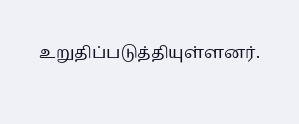உறுதிப்படுத்தியுள்ளனர்.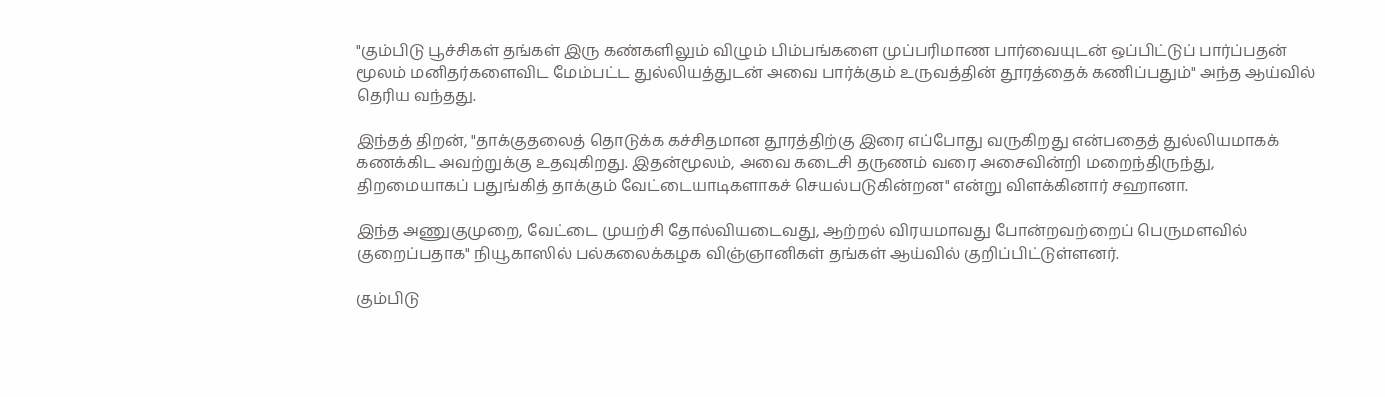"கும்பிடு பூச்சிகள் தங்கள் இரு கண்களிலும் விழும் பிம்பங்களை முப்பரிமாண பார்வையுடன் ஒப்பிட்டுப் பார்ப்பதன் மூலம் மனிதர்களைவிட மேம்பட்ட துல்லியத்துடன் அவை பார்க்கும் உருவத்தின் தூரத்தைக் கணிப்பதும்" அந்த ஆய்வில் தெரிய வந்தது.

இந்தத் திறன், "தாக்குதலைத் தொடுக்க கச்சிதமான தூரத்திற்கு இரை எப்போது வருகிறது என்பதைத் துல்லியமாகக் கணக்கிட அவற்றுக்கு உதவுகிறது. இதன்மூலம், அவை கடைசி தருணம் வரை அசைவின்றி மறைந்திருந்து, திறமையாகப் பதுங்கித் தாக்கும் வேட்டையாடிகளாகச் செயல்படுகின்றன" என்று விளக்கினார் சஹானா.

இந்த அணுகுமுறை, வேட்டை முயற்சி தோல்வியடைவது, ஆற்றல் விரயமாவது போன்றவற்றைப் பெருமளவில் குறைப்பதாக" நியூகாஸில் பல்கலைக்கழக விஞ்ஞானிகள் தங்கள் ஆய்வில் குறிப்பிட்டுள்ளனர்.

கும்பிடு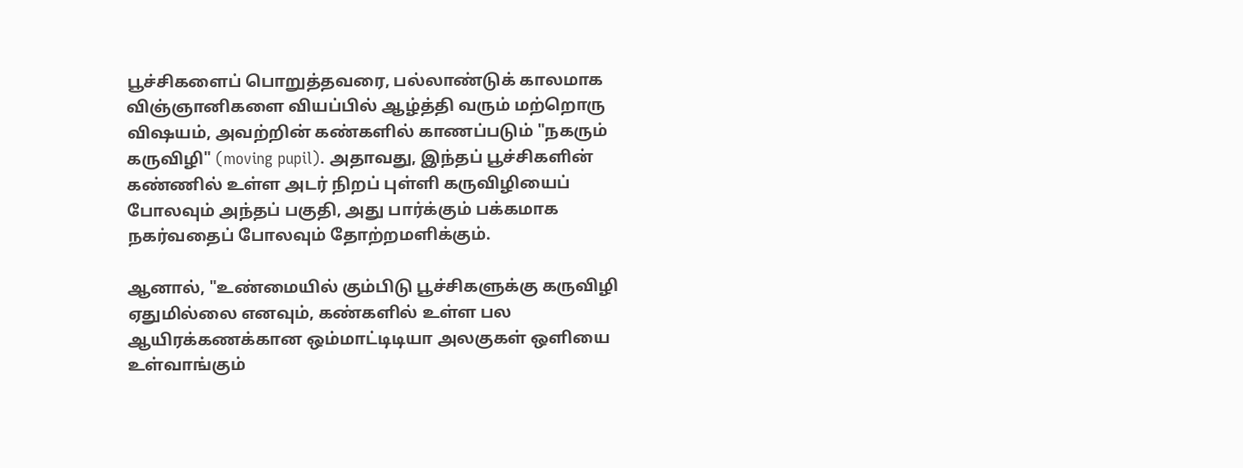பூச்சிகளைப் பொறுத்தவரை, பல்லாண்டுக் காலமாக விஞ்ஞானிகளை வியப்பில் ஆழ்த்தி வரும் மற்றொரு விஷயம், அவற்றின் கண்களில் காணப்படும் "நகரும் கருவிழி" (moving pupil). அதாவது, இந்தப் பூச்சிகளின் கண்ணில் உள்ள அடர் நிறப் புள்ளி கருவிழியைப் போலவும் அந்தப் பகுதி, அது பார்க்கும் பக்கமாக நகர்வதைப் போலவும் தோற்றமளிக்கும்.

ஆனால், "உண்மையில் கும்பிடு பூச்சிகளுக்கு கருவிழி ஏதுமில்லை எனவும், கண்களில் உள்ள பல ஆயிரக்கணக்கான ஒம்மாட்டிடியா அலகுகள் ஒளியை உள்வாங்கும்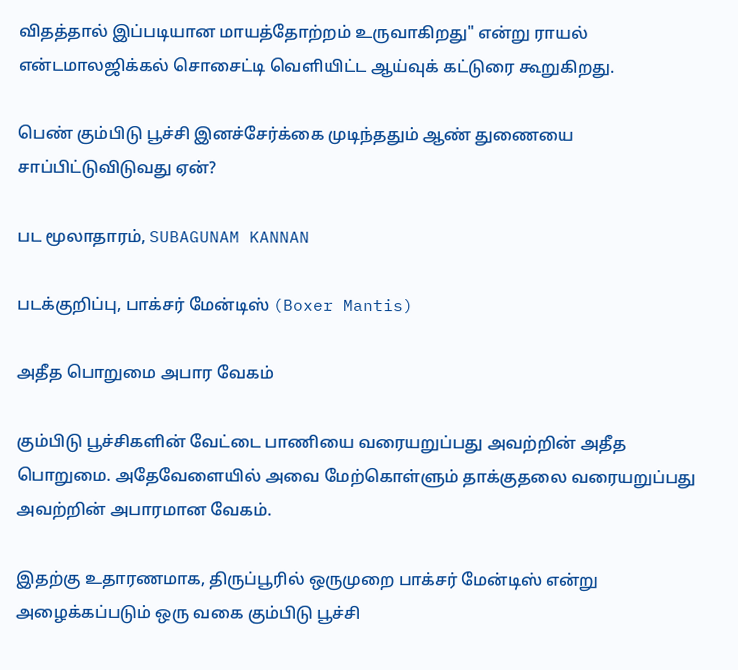விதத்தால் இப்படியான மாயத்தோற்றம் உருவாகிறது" என்று ராயல் என்டமாலஜிக்கல் சொசைட்டி வெளியிட்ட ஆய்வுக் கட்டுரை கூறுகிறது.

பெண் கும்பிடு பூச்சி இனச்சேர்க்கை முடிந்ததும் ஆண் துணையை சாப்பிட்டுவிடுவது ஏன்?

பட மூலாதாரம், SUBAGUNAM KANNAN

படக்குறிப்பு, பாக்சர் மேன்டிஸ் (Boxer Mantis)

அதீத பொறுமை அபார வேகம்

கும்பிடு பூச்சிகளின் வேட்டை பாணியை வரையறுப்பது அவற்றின் அதீத பொறுமை. அதேவேளையில் அவை மேற்கொள்ளும் தாக்குதலை வரையறுப்பது அவற்றின் அபாரமான வேகம்.

இதற்கு உதாரணமாக, திருப்பூரில் ஒருமுறை பாக்சர் மேன்டிஸ் என்று அழைக்கப்படும் ஒரு வகை கும்பிடு பூச்சி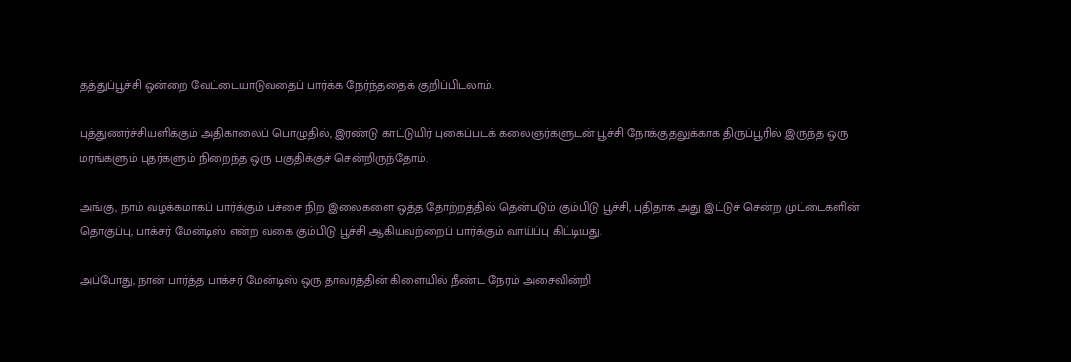தத்துப்பூச்சி ஒன்றை வேட்டையாடுவதைப் பார்க்க நேர்ந்ததைக் குறிப்பிடலாம்.

புத்துணர்ச்சியளிக்கும் அதிகாலைப் பொழுதில், இரண்டு காட்டுயிர் புகைப்படக் கலைஞர்களுடன் பூச்சி நோக்குதலுக்காக திருப்பூரில் இருந்த ஒரு மரங்களும் புதர்களும் நிறைந்த ஒரு பகுதிக்குச் சென்றிருந்தோம்.

அங்கு, நாம் வழக்கமாகப் பார்க்கும் பச்சை நிற இலைகளை ஒத்த தோற்றத்தில் தென்படும் கும்பிடு பூச்சி, புதிதாக அது இட்டுச் சென்ற முட்டைகளின் தொகுப்பு, பாக்சர் மேன்டிஸ் என்ற வகை கும்பிடு பூச்சி ஆகியவற்றைப் பார்க்கும் வாய்ப்பு கிட்டியது.

அப்போது, நான் பார்த்த பாக்சர் மேன்டிஸ் ஒரு தாவரத்தின் கிளையில் நீண்ட நேரம் அசைவின்றி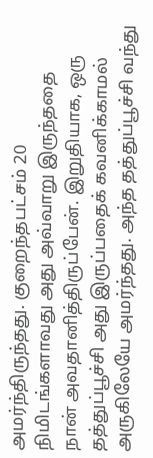அமர்ந்திருந்தது. குறைந்தபட்சம் 20 நிமிடங்களாவது அது அவ்வாறு இருந்ததை நான் அவதானித்திருப்பேன். இறுதியாக, ஒரு தத்துப்பூச்சி அது இருப்பதைக் கவனிக்காமல் அருகிலேயே அமர்ந்தது. அந்த தத்துப்பூச்சி வந்து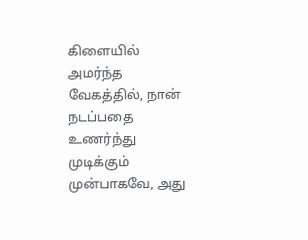கிளையில் அமர்ந்த வேகத்தில், நான் நடப்பதை உணர்ந்து முடிக்கும் முன்பாகவே, அது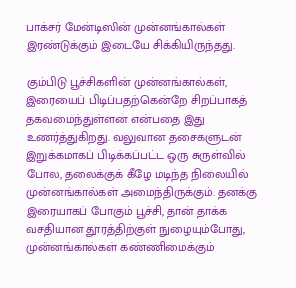பாக்சர் மேன்டிஸின் முன்னங்கால்கள் இரண்டுக்கும் இடையே சிக்கியிருந்தது.

கும்பிடு பூச்சிகளின் முன்னங்கால்கள், இரையைப் பிடிப்பதற்கென்றே சிறப்பாகத் தகவமைந்துள்ளன என்பதை இது உணர்த்துகிறது. வலுவான தசைகளுடன் இறுக்கமாகப் பிடிக்கப்பட்ட ஒரு சுருள்வில் போல, தலைக்குக் கீழே மடிந்த நிலையில் முன்னங்கால்கள் அமைந்திருக்கும். தனக்கு இரையாகப் போகும் பூச்சி, தான் தாக்க வசதியான தூரத்திற்குள் நுழையும்போது, முன்னங்கால்கள் கண்ணிமைக்கும்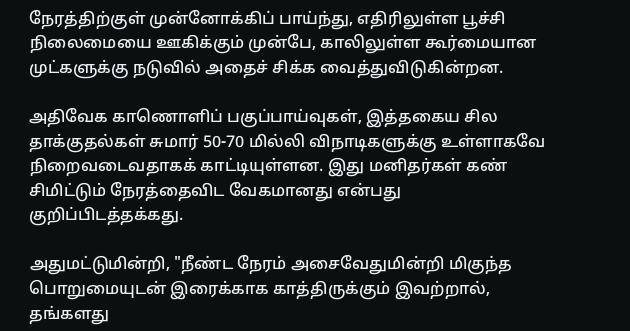நேரத்திற்குள் முன்னோக்கிப் பாய்ந்து, எதிரிலுள்ள பூச்சி நிலைமையை ஊகிக்கும் முன்பே, காலிலுள்ள கூர்மையான முட்களுக்கு நடுவில் அதைச் சிக்க வைத்துவிடுகின்றன.

அதிவேக காணொளிப் பகுப்பாய்வுகள், இத்தகைய சில தாக்குதல்கள் சுமார் 50-70 மில்லி விநாடிகளுக்கு உள்ளாகவே நிறைவடைவதாகக் காட்டியுள்ளன. இது மனிதர்கள் கண் சிமிட்டும் நேரத்தைவிட வேகமானது என்பது குறிப்பிடத்தக்கது.

அதுமட்டுமின்றி, "நீண்ட நேரம் அசைவேதுமின்றி மிகுந்த பொறுமையுடன் இரைக்காக காத்திருக்கும் இவற்றால், தங்களது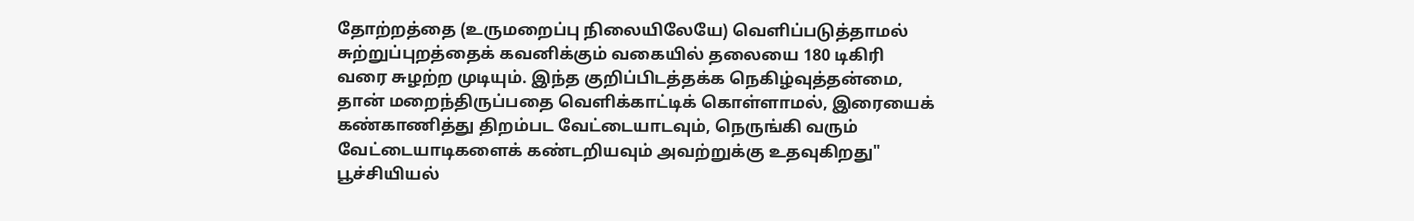தோற்றத்தை (உருமறைப்பு நிலையிலேயே) வெளிப்படுத்தாமல் சுற்றுப்புறத்தைக் கவனிக்கும் வகையில் தலையை 180 டிகிரி வரை சுழற்ற முடியும். இந்த குறிப்பிடத்தக்க நெகிழ்வுத்தன்மை, தான் மறைந்திருப்பதை வெளிக்காட்டிக் கொள்ளாமல், இரையைக் கண்காணித்து திறம்பட வேட்டையாடவும், நெருங்கி வரும் வேட்டையாடிகளைக் கண்டறியவும் அவற்றுக்கு உதவுகிறது" பூச்சியியல்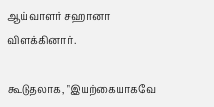ஆய்வாளர் சஹானா விளக்கினார்.

கூடுதலாக, "இயற்கையாகவே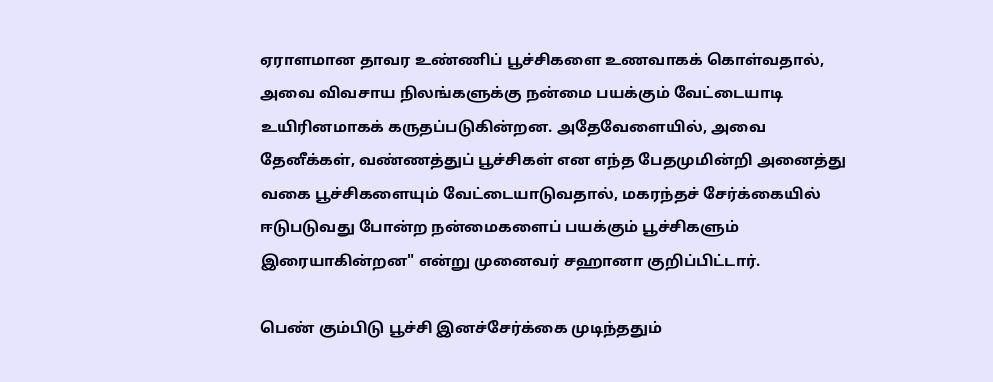ஏராளமான தாவர உண்ணிப் பூச்சிகளை உணவாகக் கொள்வதால், அவை விவசாய நிலங்களுக்கு நன்மை பயக்கும் வேட்டையாடி உயிரினமாகக் கருதப்படுகின்றன. அதேவேளையில், அவை தேனீக்கள், வண்ணத்துப் பூச்சிகள் என எந்த பேதமுமின்றி அனைத்து வகை பூச்சிகளையும் வேட்டையாடுவதால், மகரந்தச் சேர்க்கையில் ஈடுபடுவது போன்ற நன்மைகளைப் பயக்கும் பூச்சிகளும் இரையாகின்றன" என்று முனைவர் சஹானா குறிப்பிட்டார்.

பெண் கும்பிடு பூச்சி இனச்சேர்க்கை முடிந்ததும்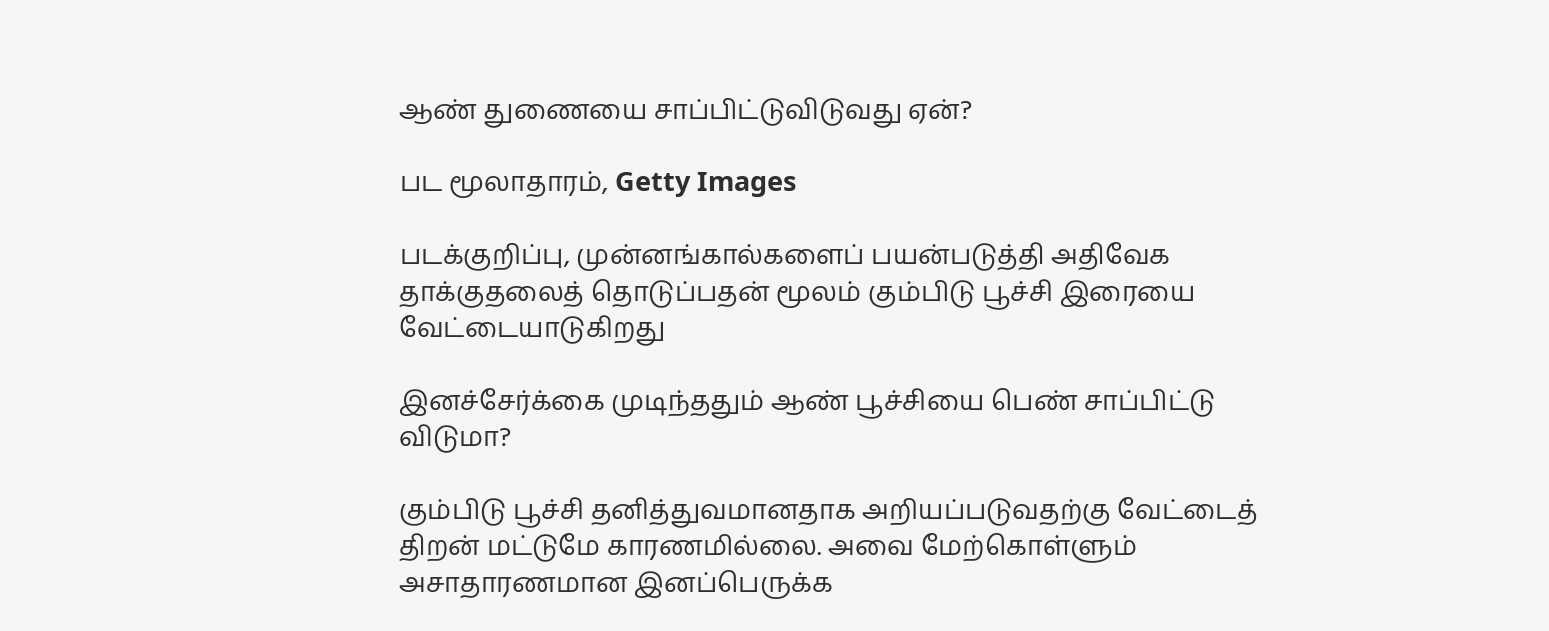ஆண் துணையை சாப்பிட்டுவிடுவது ஏன்?

பட மூலாதாரம், Getty Images

படக்குறிப்பு, முன்னங்கால்களைப் பயன்படுத்தி அதிவேக தாக்குதலைத் தொடுப்பதன் மூலம் கும்பிடு பூச்சி இரையை வேட்டையாடுகிறது

இனச்சேர்க்கை முடிந்ததும் ஆண் பூச்சியை பெண் சாப்பிட்டு விடுமா?

கும்பிடு பூச்சி தனித்துவமானதாக அறியப்படுவதற்கு வேட்டைத் திறன் மட்டுமே காரணமில்லை. அவை மேற்கொள்ளும் அசாதாரணமான இனப்பெருக்க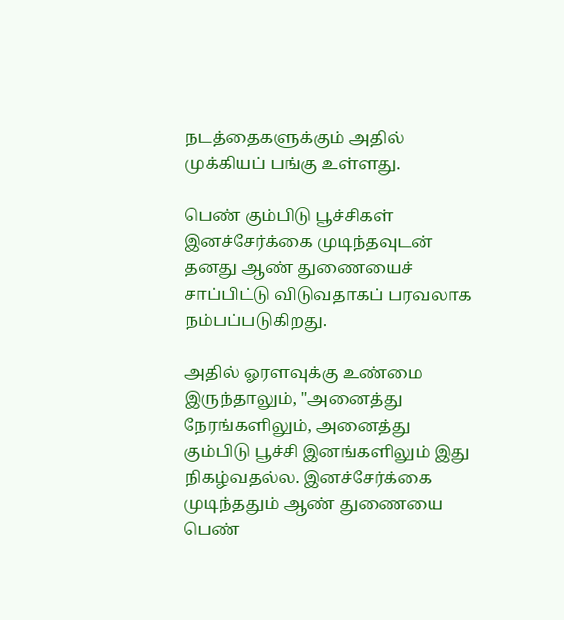நடத்தைகளுக்கும் அதில் முக்கியப் பங்கு உள்ளது.

பெண் கும்பிடு பூச்சிகள் இனச்சேர்க்கை முடிந்தவுடன் தனது ஆண் துணையைச் சாப்பிட்டு விடுவதாகப் பரவலாக நம்பப்படுகிறது.

அதில் ஓரளவுக்கு உண்மை இருந்தாலும், "அனைத்து நேரங்களிலும், அனைத்து கும்பிடு பூச்சி இனங்களிலும் இது நிகழ்வதல்ல. இனச்சேர்க்கை முடிந்ததும் ஆண் துணையை பெண்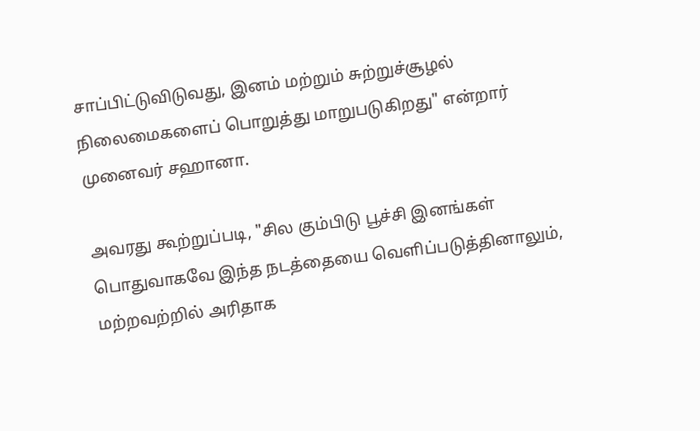சாப்பிட்டுவிடுவது, இனம் மற்றும் சுற்றுச்சூழல் நிலைமைகளைப் பொறுத்து மாறுபடுகிறது" என்றார் முனைவர் சஹானா.

அவரது கூற்றுப்படி, "சில கும்பிடு பூச்சி இனங்கள் பொதுவாகவே இந்த நடத்தையை வெளிப்படுத்தினாலும், மற்றவற்றில் அரிதாக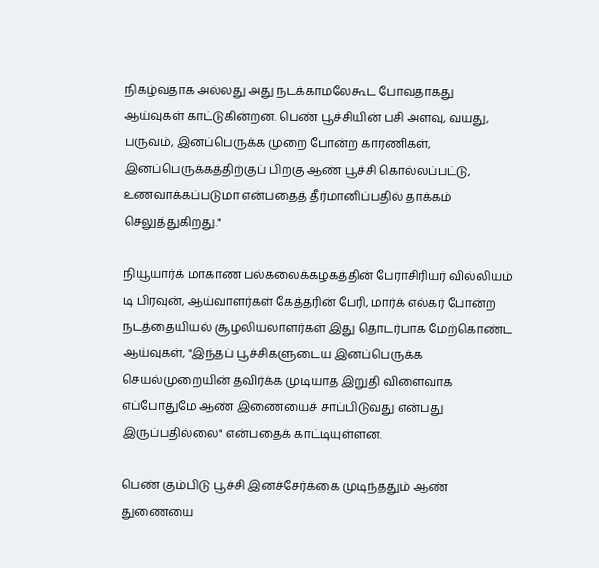நிகழ்வதாக அல்லது அது நடக்காமலேகூட போவதாகது ஆய்வுகள் காட்டுகின்றன. பெண் பூச்சியின் பசி அளவு, வயது, பருவம், இனப்பெருக்க முறை போன்ற காரணிகள், இனப்பெருக்கத்திற்குப் பிறகு ஆண் பூச்சி கொல்லப்பட்டு, உணவாக்கப்படுமா என்பதைத் தீர்மானிப்பதில் தாக்கம் செலுத்துகிறது."

நியூயார்க் மாகாண பல்கலைக்கழகத்தின் பேராசிரியர் வில்லியம் டி பிரவுன், ஆய்வாளர்கள் கேத்தரின் பேரி, மார்க் எல்கர் போன்ற நடத்தையியல் சூழலியலாளர்கள் இது தொடர்பாக மேற்கொண்ட ஆய்வுகள், "இந்தப் பூச்சிகளுடைய இனப்பெருக்க செயல்முறையின் தவிர்க்க முடியாத இறுதி விளைவாக எப்போதுமே ஆண் இணையைச் சாப்பிடுவது என்பது இருப்பதில்லை" என்பதைக் காட்டியுள்ளன.

பெண் கும்பிடு பூச்சி இனச்சேர்க்கை முடிந்ததும் ஆண் துணையை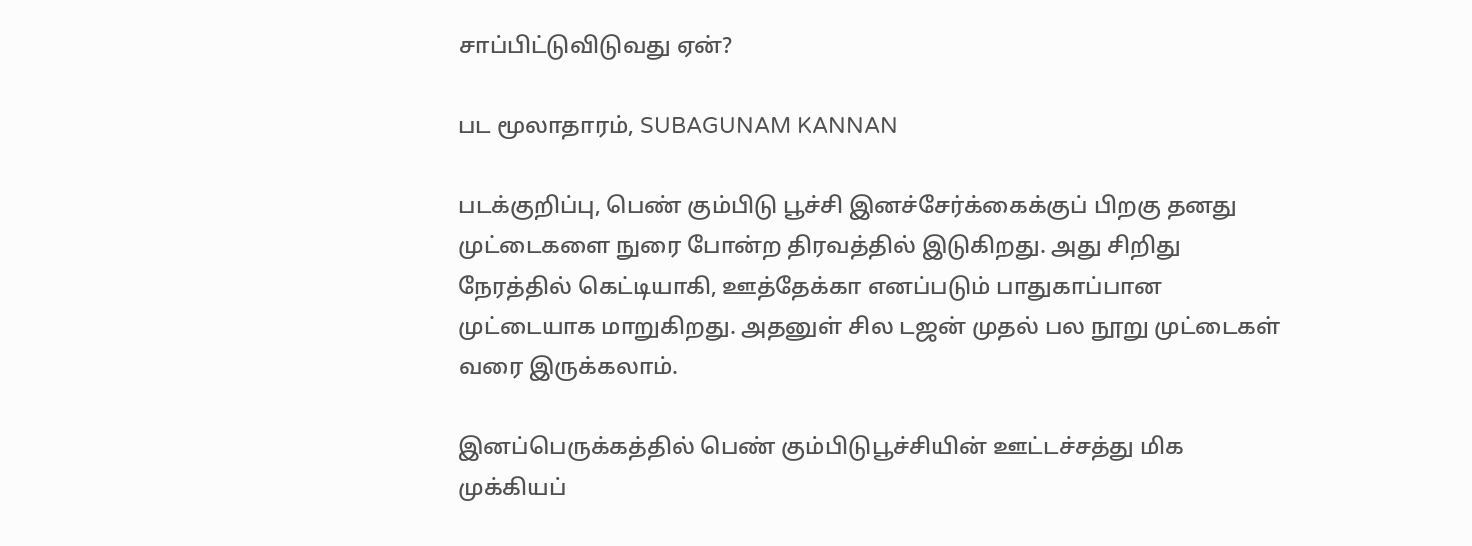சாப்பிட்டுவிடுவது ஏன்?

பட மூலாதாரம், SUBAGUNAM KANNAN

படக்குறிப்பு, பெண் கும்பிடு பூச்சி இனச்சேர்க்கைக்குப் பிறகு தனது முட்டைகளை நுரை போன்ற திரவத்தில் இடுகிறது. அது சிறிது நேரத்தில் கெட்டியாகி, ஊத்தேக்கா எனப்படும் பாதுகாப்பான முட்டையாக மாறுகிறது. அதனுள் சில டஜன் முதல் பல நூறு முட்டைகள் வரை இருக்கலாம்.

இனப்பெருக்கத்தில் பெண் கும்பிடுபூச்சியின் ஊட்டச்சத்து மிக முக்கியப்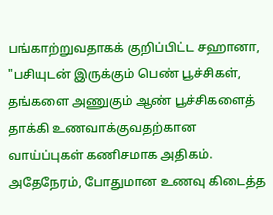பங்காற்றுவதாகக் குறிப்பிட்ட சஹானா, "பசியுடன் இருக்கும் பெண் பூச்சிகள், தங்களை அணுகும் ஆண் பூச்சிகளைத் தாக்கி உணவாக்குவதற்கான வாய்ப்புகள் கணிசமாக அதிகம். அதேநேரம், போதுமான உணவு கிடைத்த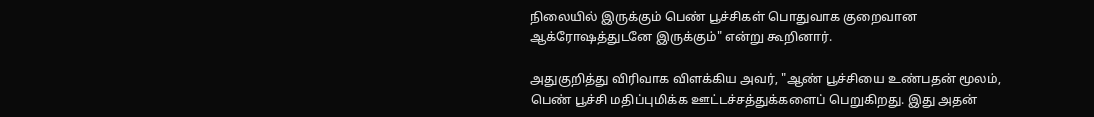நிலையில் இருக்கும் பெண் பூச்சிகள் பொதுவாக குறைவான ஆக்ரோஷத்துடனே இருக்கும்" என்று கூறினார்.

அதுகுறித்து விரிவாக விளக்கிய அவர், "ஆண் பூச்சியை உண்பதன் மூலம், பெண் பூச்சி மதிப்புமிக்க ஊட்டச்சத்துக்களைப் பெறுகிறது. இது அதன்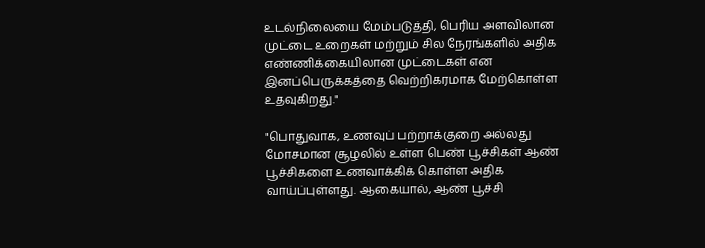உடல்நிலையை மேம்படுத்தி, பெரிய அளவிலான முட்டை உறைகள் மற்றும் சில நேரங்களில் அதிக எண்ணிக்கையிலான முட்டைகள் என இனப்பெருக்கத்தை வெற்றிகரமாக மேற்கொள்ள உதவுகிறது."

"பொதுவாக, உணவுப் பற்றாக்குறை அல்லது மோசமான சூழலில் உள்ள பெண் பூச்சிகள் ஆண் பூச்சிகளை உணவாக்கிக் கொள்ள அதிக வாய்ப்புள்ளது. ஆகையால், ஆண் பூச்சி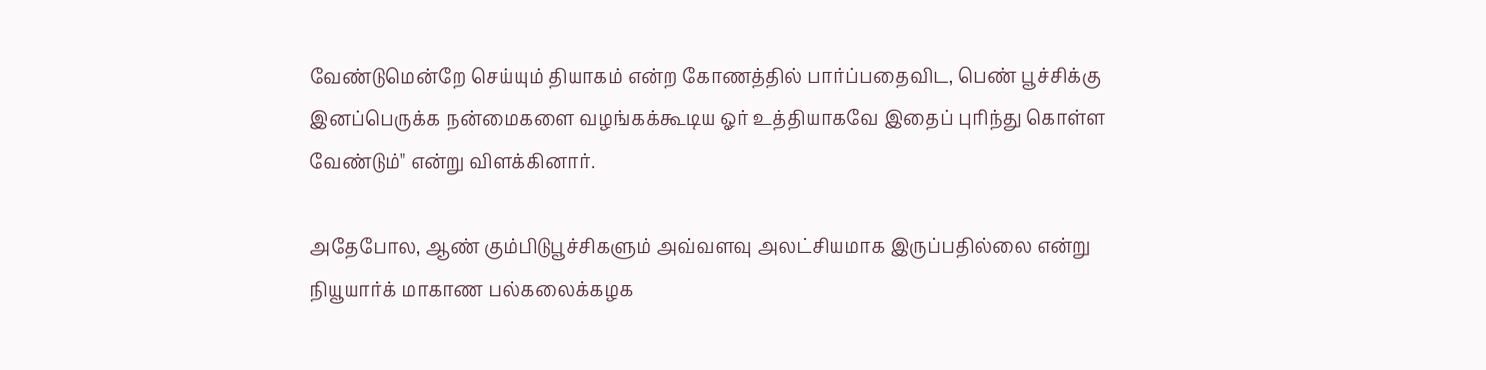வேண்டுமென்றே செய்யும் தியாகம் என்ற கோணத்தில் பார்ப்பதைவிட, பெண் பூச்சிக்கு இனப்பெருக்க நன்மைகளை வழங்கக்கூடிய ஓர் உத்தியாகவே இதைப் புரிந்து கொள்ள வேண்டும்" என்று விளக்கினார்.

அதேபோல, ஆண் கும்பிடுபூச்சிகளும் அவ்வளவு அலட்சியமாக இருப்பதில்லை என்று நியூயார்க் மாகாண பல்கலைக்கழக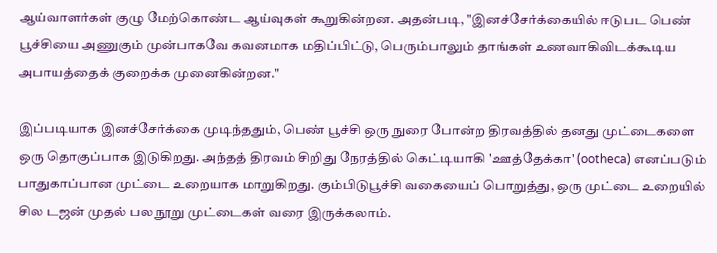ஆய்வாளர்கள் குழு மேற்கொண்ட ஆய்வுகள் கூறுகின்றன. அதன்படி, "இனச்சேர்க்கையில் ஈடுபட பெண் பூச்சியை அணுகும் முன்பாகவே கவனமாக மதிப்பிட்டு, பெரும்பாலும் தாங்கள் உணவாகிவிடக்கூடிய அபாயத்தைக் குறைக்க முனைகின்றன."

இப்படியாக இனச்சேர்க்கை முடிந்ததும், பெண் பூச்சி ஒரு நுரை போன்ற திரவத்தில் தனது முட்டைகளை ஒரு தொகுப்பாக இடுகிறது. அந்தத் திரவம் சிறிது நேரத்தில் கெட்டியாகி 'ஊத்தேக்கா' (ootheca) எனப்படும் பாதுகாப்பான முட்டை உறையாக மாறுகிறது. கும்பிடுபூச்சி வகையைப் பொறுத்து, ஒரு முட்டை உறையில் சில டஜன் முதல் பல நூறு முட்டைகள் வரை இருக்கலாம்.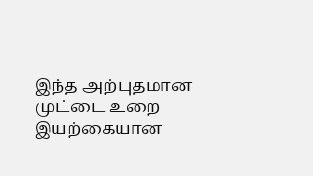இந்த அற்புதமான முட்டை உறை இயற்கையான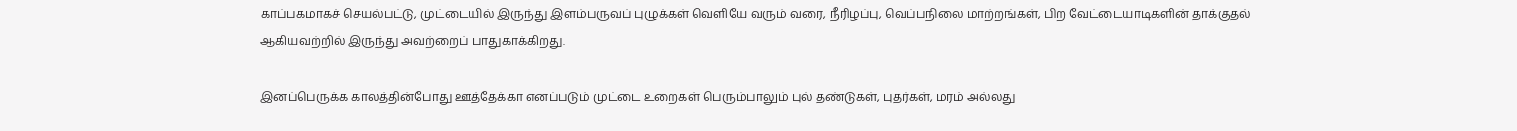காப்பகமாகச் செயல்பட்டு, முட்டையில் இருந்து இளம்பருவப் புழுக்கள் வெளியே வரும் வரை, நீரிழப்பு, வெப்பநிலை மாற்றங்கள், பிற வேட்டையாடிகளின் தாக்குதல் ஆகியவற்றில் இருந்து அவற்றைப் பாதுகாக்கிறது.

இனப்பெருக்க காலத்தின்போது ஊத்தேக்கா எனப்படும் முட்டை உறைகள் பெரும்பாலும் புல் தண்டுகள், புதர்கள், மரம் அல்லது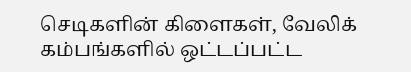செடிகளின் கிளைகள், வேலிக் கம்பங்களில் ஒட்டப்பட்ட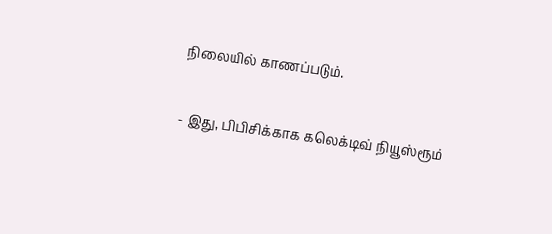நிலையில் காணப்படும்.

- இது, பிபிசிக்காக கலெக்டிவ் நியூஸ்ரூம்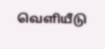வெளியீடு